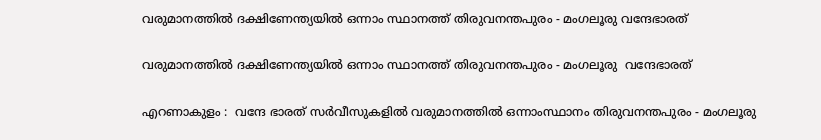വരുമാനത്തില്‍ ദക്ഷിണേന്ത്യയില്‍ ഒന്നാം സ്ഥാനത്ത് തിരുവനന്തപുരം - മംഗലൂരു വന്ദേഭാരത്

വരുമാനത്തില്‍ ദക്ഷിണേന്ത്യയില്‍ ഒന്നാം സ്ഥാനത്ത് തിരുവനന്തപുരം - മംഗലൂരു  വന്ദേഭാരത്

എറണാകുളം :  വന്ദേ ഭാരത് സര്‍വീസുകളില്‍ വരുമാനത്തില്‍ ഒന്നാംസ്ഥാനം തിരുവനന്തപുരം - മംഗലൂരു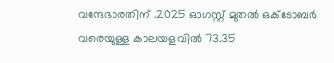വന്ദേഭാരതിന് .2025 ഓഗസ്റ്റ് മുതല്‍ ഒക്ടോബര്‍ വരെയുള്ള കാലയളവില്‍ 73.35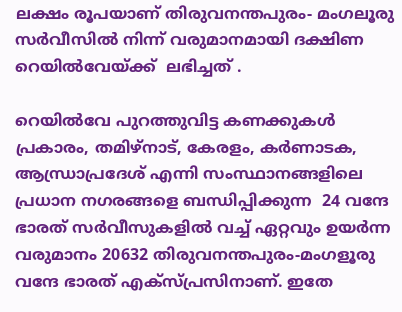ലക്ഷം രൂപയാണ് തിരുവനന്തപുരം- മംഗലൂരു സര്‍വീസില്‍ നിന്ന് വരുമാനമായി ദക്ഷിണ റെയില്‍വേയ്ക്ക്  ലഭിച്ചത് .

റെയിൽവേ പുറത്തുവിട്ട കണക്കുകള്‍ പ്രകാരം, തമിഴ്നാട്, കേരളം, കര്‍ണാടക, ആന്ധ്രാപ്രദേശ് എന്നി സംസ്ഥാനങ്ങളിലെ പ്രധാന നഗരങ്ങളെ ബന്ധിപ്പിക്കുന്ന  24 വന്ദേ ഭാരത് സര്‍വീസുകളില്‍ വച്ച് ഏറ്റവും ഉയര്‍ന്ന വരുമാനം 20632 തിരുവനന്തപുരം-മംഗളൂരു വന്ദേ ഭാരത് എക്‌സ്പ്രസിനാണ്. ഇതേ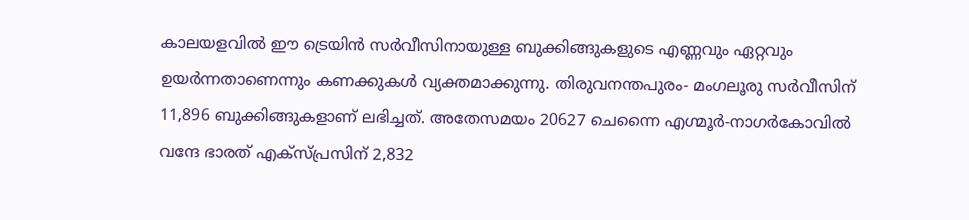കാലയളവില്‍ ഈ ട്രെയിന്‍ സര്‍വീസിനായുള്ള ബുക്കിങ്ങുകളുടെ എണ്ണവും ഏറ്റവും ഉയര്‍ന്നതാണെന്നും കണക്കുകള്‍ വ്യക്തമാക്കുന്നു. തിരുവനന്തപുരം- മംഗലൂരു സര്‍വീസിന് 11,896 ബുക്കിങ്ങുകളാണ് ലഭിച്ചത്. അതേസമയം 20627 ചെന്നൈ എഗ്മൂര്‍-നാഗര്‍കോവില്‍ വന്ദേ ഭാരത് എക്‌സ്പ്രസിന് 2,832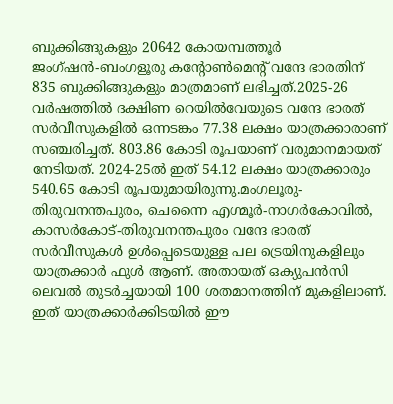ബുക്കിങ്ങുകളും 20642 കോയമ്പത്തൂര്‍ ജംഗ്ഷന്‍-ബംഗളൂരു കന്റോണ്‍മെന്റ് വന്ദേ ഭാരതിന് 835 ബുക്കിങ്ങുകളും മാത്രമാണ് ലഭിച്ചത്.2025-26 വര്‍ഷത്തില്‍ ദക്ഷിണ റെയില്‍വേയുടെ വന്ദേ ഭാരത് സര്‍വീസുകളില്‍ ഒന്നടങ്കം 77.38 ലക്ഷം യാത്രക്കാരാണ് സഞ്ചരിച്ചത്. 803.86 കോടി രൂപയാണ് വരുമാനമായത് നേടിയത്. 2024-25ല്‍ ഇത് 54.12 ലക്ഷം യാത്രക്കാരും 540.65 കോടി രൂപയുമായിരുന്നു.മംഗലൂരു-തിരുവനന്തപുരം, ചെന്നൈ എഗ്മൂര്‍-നാഗര്‍കോവില്‍, കാസര്‍കോട്-തിരുവനന്തപുരം വന്ദേ ഭാരത് സര്‍വീസുകള്‍ ഉള്‍പ്പെടെയുള്ള പല ട്രെയിനുകളിലും യാത്രക്കാര്‍ ഫുള്‍ ആണ്. അതായത് ഒക്യുപന്‍സി ലെവല്‍ തുടര്‍ച്ചയായി 100 ശതമാനത്തിന് മുകളിലാണ്. ഇത് യാത്രക്കാര്‍ക്കിടയില്‍ ഈ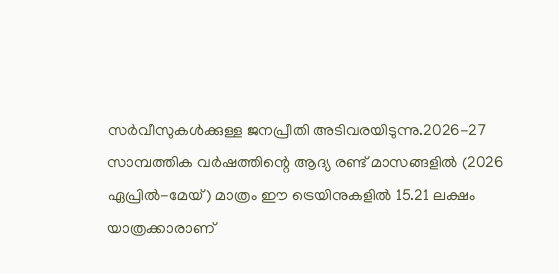സര്‍വീസുകള്‍ക്കുള്ള ജനപ്രീതി അടിവരയിടുന്നു.2026-27 സാമ്പത്തിക വര്‍ഷത്തിന്റെ ആദ്യ രണ്ട് മാസങ്ങളില്‍ (2026 ഏപ്രില്‍-മേയ്) മാത്രം ഈ ട്രെയിനുകളില്‍ 15.21 ലക്ഷം യാത്രക്കാരാണ്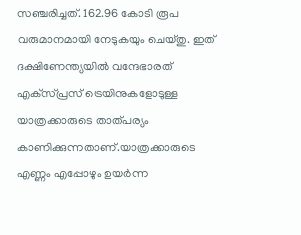സഞ്ചരിച്ചത്. 162.96 കോടി രൂപ വരുമാനമായി നേടുകയും ചെയ്തു. ഇത് ദക്ഷിണേന്ത്യയില്‍ വന്ദേഭാരത് എക്‌സ്പ്രസ് ട്രെയിനുകളോടുള്ള യാത്രക്കാരുടെ താത്പര്യം കാണിക്കുന്നതാണ്.യാത്രക്കാരുടെ എണ്ണം എപ്പോഴും ഉയര്‍ന്ന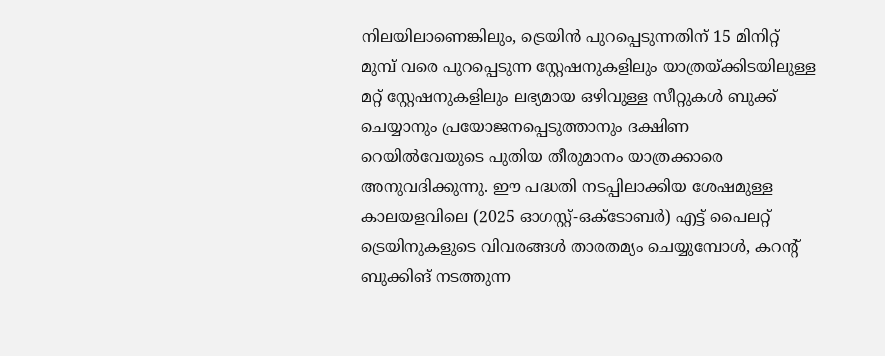നിലയിലാണെങ്കിലും, ട്രെയിന്‍ പുറപ്പെടുന്നതിന് 15 മിനിറ്റ് മുമ്പ് വരെ പുറപ്പെടുന്ന സ്റ്റേഷനുകളിലും യാത്രയ്ക്കിടയിലുള്ള മറ്റ് സ്റ്റേഷനുകളിലും ലഭ്യമായ ഒഴിവുള്ള സീറ്റുകള്‍ ബുക്ക് ചെയ്യാനും പ്രയോജനപ്പെടുത്താനും ദക്ഷിണ റെയില്‍വേയുടെ പുതിയ തീരുമാനം യാത്രക്കാരെ അനുവദിക്കുന്നു. ഈ പദ്ധതി നടപ്പിലാക്കിയ ശേഷമുള്ള കാലയളവിലെ (2025 ഓഗസ്റ്റ്-ഒക്ടോബര്‍) എട്ട് പൈലറ്റ് ട്രെയിനുകളുടെ വിവരങ്ങള്‍ താരതമ്യം ചെയ്യുമ്പോള്‍, കറന്റ് ബുക്കിങ് നടത്തുന്ന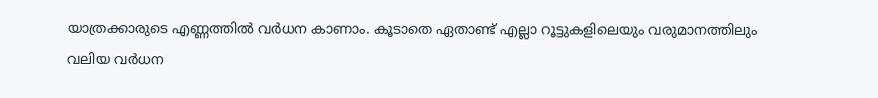യാത്രക്കാരുടെ എണ്ണത്തില്‍ വര്‍ധന കാണാം. കൂടാതെ ഏതാണ്ട് എല്ലാ റൂട്ടുകളിലെയും വരുമാനത്തിലും വലിയ വര്‍ധന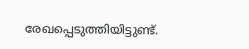രേഖപ്പെടുത്തിയിട്ടുണ്ട്.